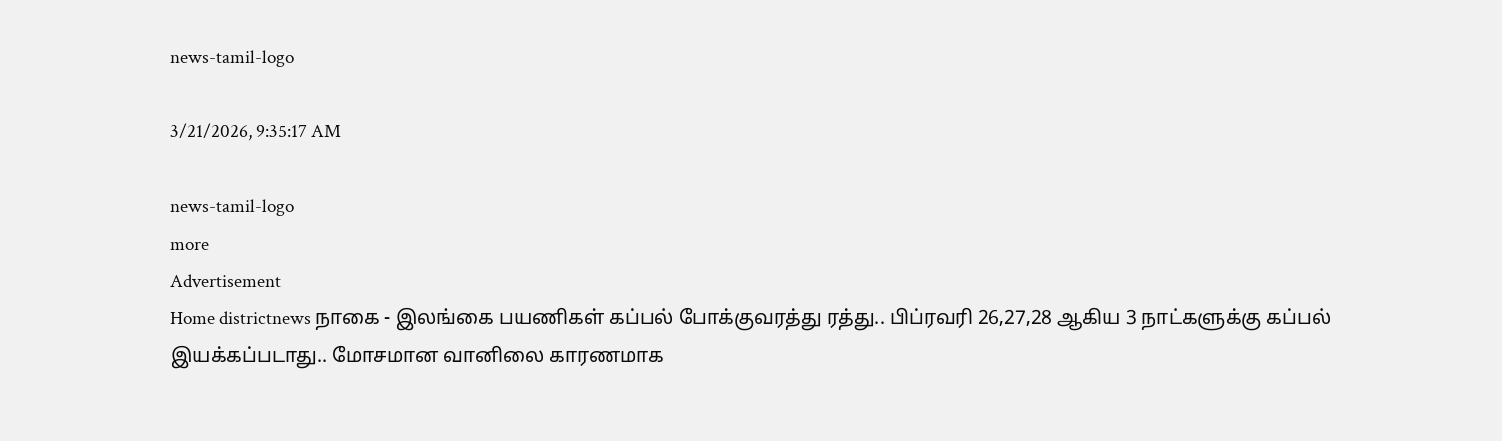news-tamil-logo

3/21/2026, 9:35:17 AM

news-tamil-logo
more
Advertisement
Home districtnews நாகை - இலங்கை பயணிகள் கப்பல் போக்குவரத்து ரத்து.. பிப்ரவரி 26,27,28 ஆகிய 3 நாட்களுக்கு கப்பல் இயக்கப்படாது.. மோசமான வானிலை காரணமாக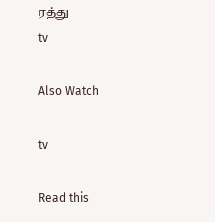ரத்து
tv

Also Watch

tv

Read this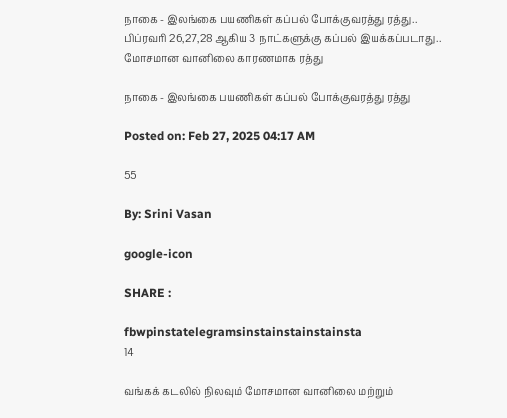நாகை - இலங்கை பயணிகள் கப்பல் போக்குவரத்து ரத்து.. பிப்ரவரி 26,27,28 ஆகிய 3 நாட்களுக்கு கப்பல் இயக்கப்படாது.. மோசமான வானிலை காரணமாக ரத்து

நாகை - இலங்கை பயணிகள் கப்பல் போக்குவரத்து ரத்து

Posted on: Feb 27, 2025 04:17 AM

55

By: Srini Vasan

google-icon

SHARE :

fbwpinstatelegramsinstainstainstainsta
14

வங்கக் கடலில் நிலவும் மோசமான வானிலை மற்றும்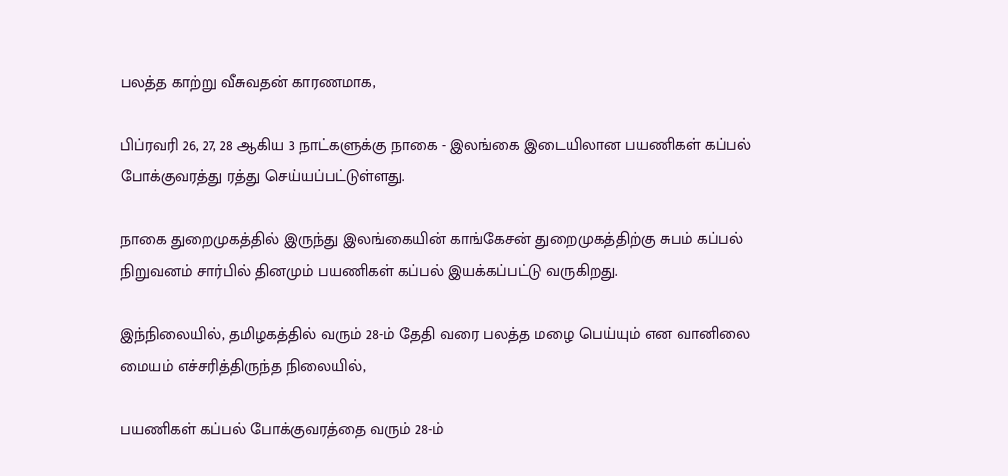பலத்த காற்று வீசுவதன் காரணமாக,

பிப்ரவரி 26, 27, 28 ஆகிய 3 நாட்களுக்கு நாகை - இலங்கை இடையிலான பயணிகள் கப்பல் போக்குவரத்து ரத்து செய்யப்பட்டுள்ளது.

நாகை துறைமுகத்தில் இருந்து இலங்கையின் காங்கேசன் துறைமுகத்திற்கு சுபம் கப்பல் நிறுவனம் சார்பில் தினமும் பயணிகள் கப்பல் இயக்கப்பட்டு வருகிறது.

இந்நிலையில், தமிழகத்தில் வரும் 28-ம் தேதி வரை பலத்த மழை பெய்யும் என வானிலை மையம் எச்சரித்திருந்த நிலையில்,

பயணிகள் கப்பல் போக்குவரத்தை வரும் 28-ம்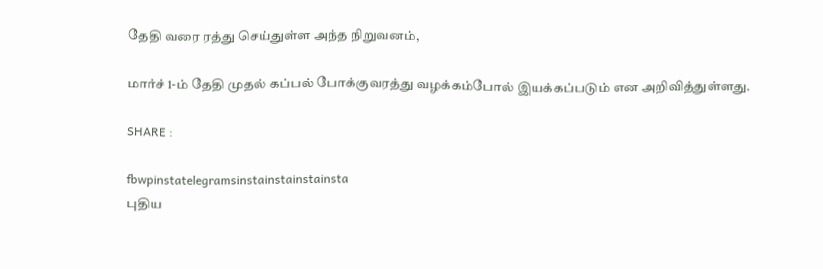தேதி வரை ரத்து செய்துள்ள அந்த நிறுவனம்,

மார்ச் 1-ம் தேதி முதல் கப்பல் போக்குவரத்து வழக்கம்போல் இயக்கப்படும் என அறிவித்துள்ளது.

SHARE :

fbwpinstatelegramsinstainstainstainsta
புதிய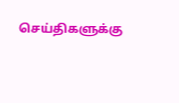செய்திகளுக்கு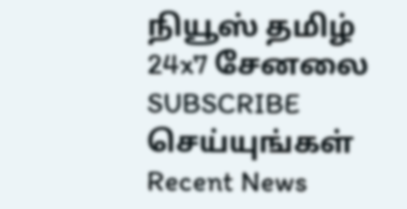நியூஸ் தமிழ் 24x7 சேனலை SUBSCRIBE செய்யுங்கள்
Recent News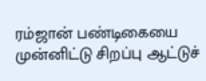ரம்ஜான் பண்டிகையை முன்னிட்டு சிறப்பு ஆட்டுச்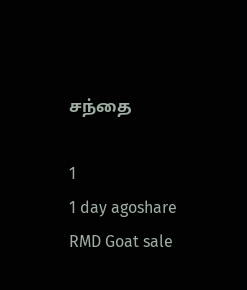சந்தை

1
1 day agoshare
RMD Goat sale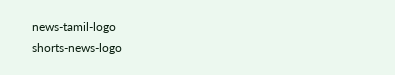news-tamil-logo
shorts-news-logo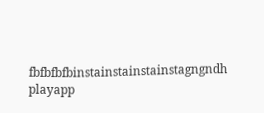fbfbfbfbinstainstainstainstagngndh
playapp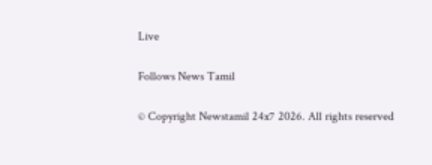Live

Follows News Tamil

© Copyright Newstamil 24x7 2026. All rights reserved